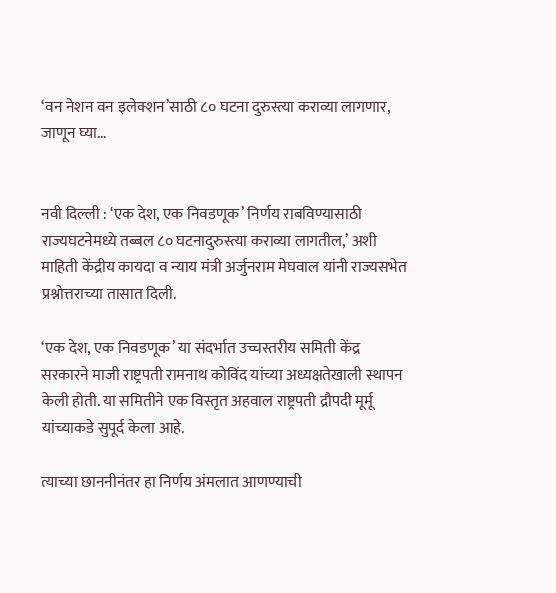‘वन नेशन वन इलेक्शन’साठी ८० घटना दुरुस्त्या कराव्या लागणार, जाणून घ्या…


नवी दिल्ली : ‘एक देश, एक निवडणूक’ निर्णय राबविण्यासाठी राज्यघटनेमध्ये तब्बल ८० घटनादुरुस्त्या कराव्या लागतील,’ अशी माहिती केंद्रीय कायदा व न्याय मंत्री अर्जुनराम मेघवाल यांनी राज्यसभेत प्रश्नोत्तराच्या तासात दिली.

‘एक देश, एक निवडणूक’ या संदर्भात उच्चस्तरीय समिती केंद्र सरकारने माजी राष्ट्रपती रामनाथ कोविंद यांच्या अध्यक्षतेखाली स्थापन केली होती. या समितीने एक विस्तृत अहवाल राष्ट्रपती द्रौपदी मूर्मू यांच्याकडे सुपूर्द केला आहे.

त्याच्या छाननीनंतर हा निर्णय अंमलात आणण्याची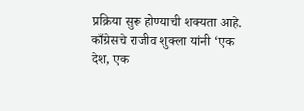प्रक्रिया सुरू होण्याची शक्यता आहे. काँग्रेसचे राजीव शुक्ला यांनी ‘एक देश, एक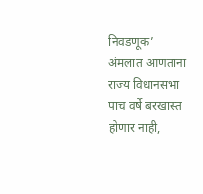निवडणूक’ अंमलात आणताना राज्य विधानसभा पाच वर्षे बरखास्त होणार नाही,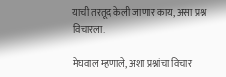याची तरतूद केली जाणार काय, असा प्रश्न विचारला.

मेघवाल म्हणाले, अशा प्रश्नांचा विचार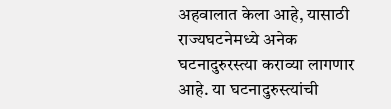अहवालात केला आहे, यासाठी राज्यघटनेमध्ये अनेक घटनादुरुरस्त्या कराव्या लागणार आहे. या घटनादुरुस्त्यांची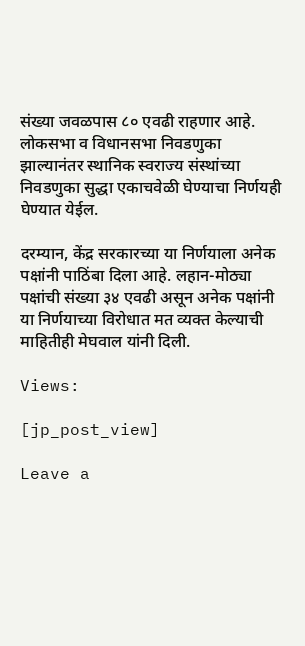संख्या जवळपास ८० एवढी राहणार आहे. लोकसभा व विधानसभा निवडणुका झाल्यानंतर स्थानिक स्वराज्य संस्थांच्या निवडणुका सुद्धा एकाचवेळी घेण्याचा निर्णयही घेण्यात येईल.

दरम्यान, केंद्र सरकारच्या या निर्णयाला अनेक पक्षांनी पाठिंबा दिला आहे. लहान-मोठ्या पक्षांची संख्या ३४ एवढी असून अनेक पक्षांनी या निर्णयाच्या विरोधात मत व्यक्त केल्याची माहितीही मेघवाल यांनी दिली.

Views:

[jp_post_view]

Leave a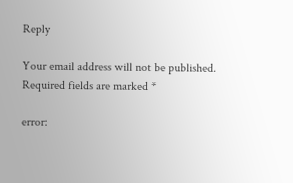Reply

Your email address will not be published. Required fields are marked *

error: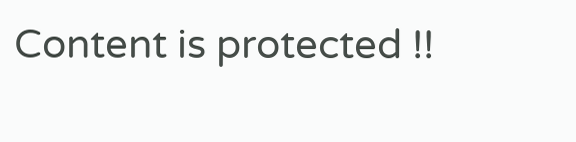Content is protected !!